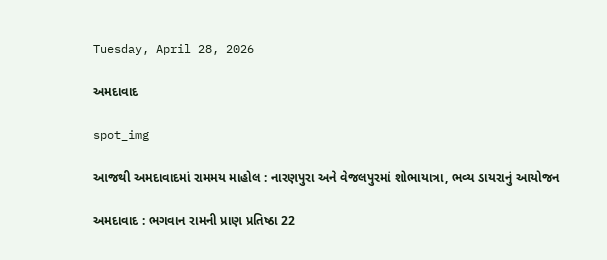Tuesday, April 28, 2026

અમદાવાદ

spot_img

આજથી અમદાવાદમાં રામમય માહોલ : નારણપુરા અને વેજલપુરમાં શોભાયાત્રા, ભવ્ય ડાયરાનું આયોજન

અમદાવાદ : ભગવાન રામની પ્રાણ પ્રતિષ્ઠા 22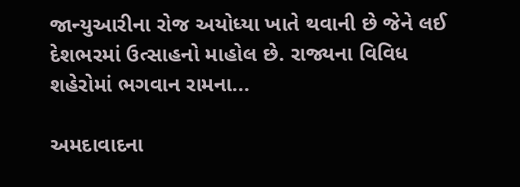જાન્યુઆરીના રોજ અયોધ્યા ખાતે થવાની છે જેને લઈ દેશભરમાં ઉત્સાહનો માહોલ છે. રાજ્યના વિવિધ શહેરોમાં ભગવાન રામના...

અમદાવાદના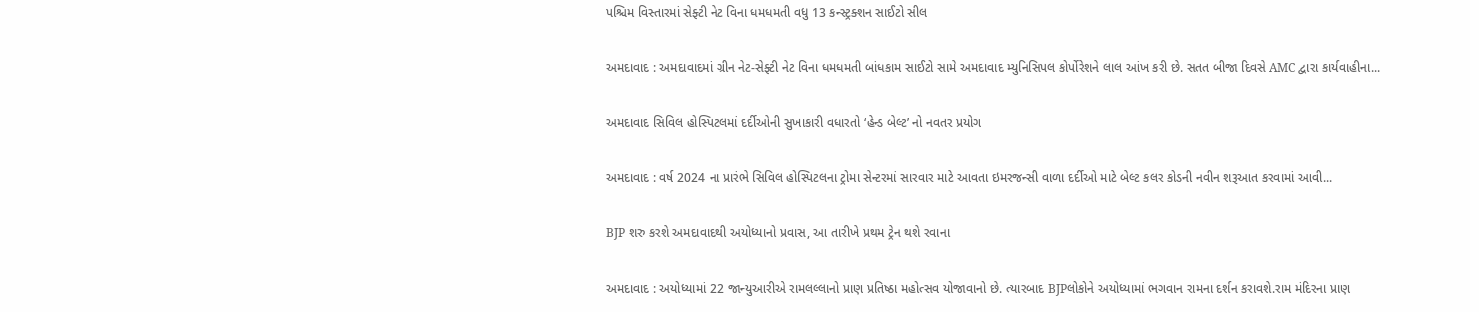પશ્ચિમ વિસ્તારમાં સેફ્ટી નેટ વિના ધમધમતી વધુ 13 કન્સ્ટ્રક્શન સાઈટો સીલ

અમદાવાદ : અમદાવાદમાં ગ્રીન નેટ-સેફ્ટી નેટ વિના ધમધમતી બાંધકામ સાઈટો સામે અમદાવાદ મ્યુનિસિપલ કોર્પોરેશને લાલ આંખ કરી છે. સતત બીજા દિવસે AMC દ્વારા કાર્યવાહીના...

અમદાવાદ સિવિલ હોસ્પિટલમાં દર્દીઓની સુખાકારી વધારતો ‘હેન્ડ બેલ્ટ’ નો નવતર પ્રયોગ

અમદાવાદ : વર્ષ 2024 ના પ્રારંભે સિવિલ હોસ્પિટલના ટ્રોમા સેન્ટરમાં સારવાર માટે આવતા ઇમરજન્સી વાળા દર્દીઓ માટે બેલ્ટ કલર કોડની નવીન શરૂઆત કરવામાં આવી...

BJP શરુ કરશે અમદાવાદથી અયોધ્યાનો પ્રવાસ, આ તારીખે પ્રથમ ટ્રેન થશે રવાના

અમદાવાદ : અયોધ્યામાં 22 જાન્યુઆરીએ રામલલ્લાનો પ્રાણ પ્રતિષ્ઠા મહોત્સવ યોજાવાનો છે. ત્યારબાદ BJPલોકોને અયોધ્યામાં ભગવાન રામના દર્શન કરાવશે.રામ મંદિરના પ્રાણ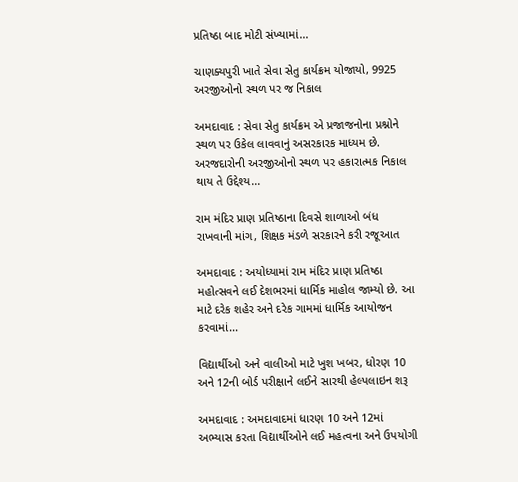પ્રતિષ્ઠા બાદ મોટી સંખ્યામાં...

ચાણક્યપુરી ખાતે સેવા સેતુ કાર્યક્રમ યોજાયો, 9925 અરજીઓનો સ્થળ પર જ નિકાલ

અમદાવાદ : સેવા સેતુ કાર્યક્રમ એ પ્રજાજનોના પ્રશ્નોને સ્થળ પર ઉકેલ લાવવાનું અસરકારક માધ્યમ છે. અરજદારોની અરજીઓનો સ્થળ પર હકારાત્મક નિકાલ થાય તે ઉદ્દેશ્ય...

રામ મંદિર પ્રાણ પ્રતિષ્ઠાના દિવસે શાળાઓ બંધ રાખવાની માંગ, શિક્ષક મંડળે સરકારને કરી રજૂઆત

અમદાવાદ : અયોધ્યામાં રામ મંદિર પ્રાણ પ્રતિષ્ઠા મહોત્સવને લઈ દેશભરમાં ધાર્મિક માહોલ જામ્યો છે. આ માટે દરેક શહેર અને દરેક ગામમાં ધાર્મિક આયોજન કરવામાં...

વિદ્યાર્થીઓ અને વાલીઓ માટે ખુશ ખબર, ધોરણ 10 અને 12ની બોર્ડ પરીક્ષાને લઈને સારથી હેલ્પલાઇન શરૂ

અમદાવાદ : અમદાવાદમાં ધારણ 10 અને 12માં અભ્યાસ કરતા વિદ્યાર્થીઓને લઈ મહત્વના અને ઉપયોગી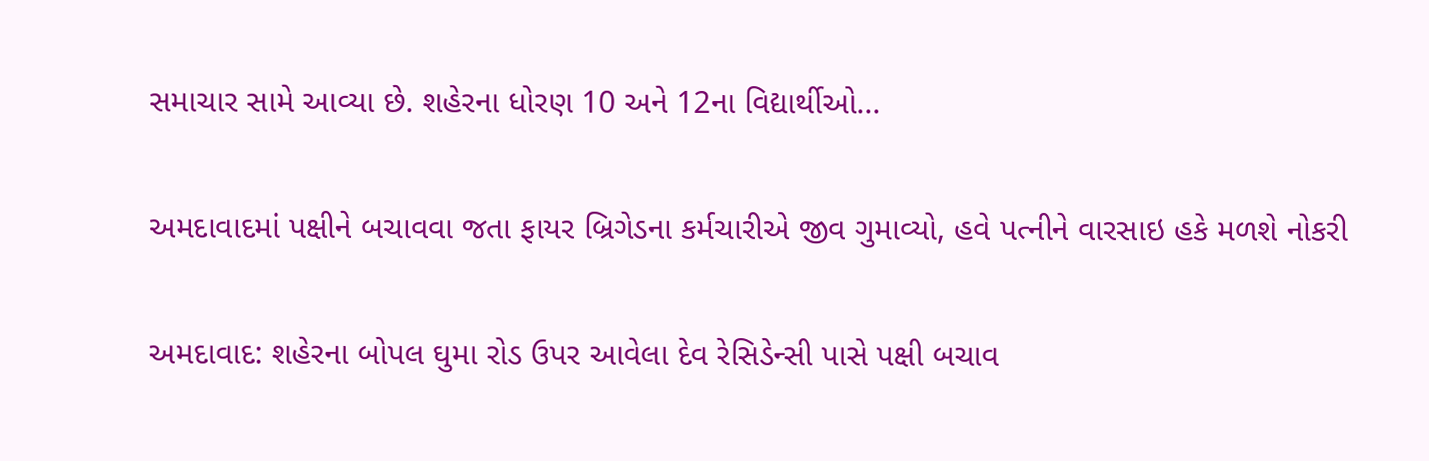સમાચાર સામે આવ્યા છે. શહેરના ધોરણ 10 અને 12ના વિદ્યાર્થીઓ...

અમદાવાદમાં પક્ષીને બચાવવા જતા ફાયર બ્રિગેડના કર્મચારીએ જીવ ગુમાવ્યો, હવે પત્નીને વારસાઇ હકે મળશે નોકરી

અમદાવાદ: શહેરના બોપલ ઘુમા રોડ ઉપર આવેલા દેવ રેસિડેન્સી પાસે પક્ષી બચાવ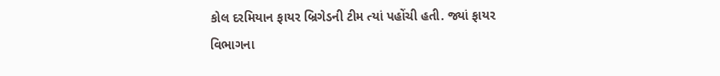કોલ દરમિયાન ફાયર બ્રિગેડની ટીમ ત્યાં પહોંચી હતી. જ્યાં ફાયર વિભાગના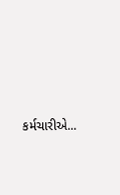કર્મચારીએ...